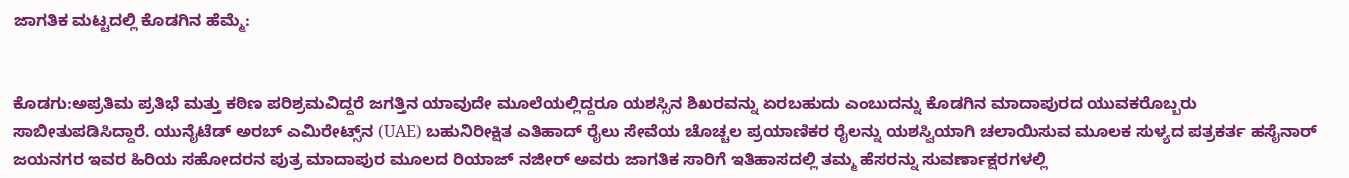ಜಾಗತಿಕ ಮಟ್ಟದಲ್ಲಿ ಕೊಡಗಿನ ಹೆಮ್ಮೆ:


ಕೊಡಗು:ಅಪ್ರತಿಮ ಪ್ರತಿಭೆ ಮತ್ತು ಕಠಿಣ ಪರಿಶ್ರಮವಿದ್ದರೆ ಜಗತ್ತಿನ ಯಾವುದೇ ಮೂಲೆಯಲ್ಲಿದ್ದರೂ ಯಶಸ್ಸಿನ ಶಿಖರವನ್ನು ಏರಬಹುದು ಎಂಬುದನ್ನು ಕೊಡಗಿನ ಮಾದಾಪುರದ ಯುವಕರೊಬ್ಬರು ಸಾಬೀತುಪಡಿಸಿದ್ದಾರೆ. ಯುನೈಟೆಡ್ ಅರಬ್ ಎಮಿರೇಟ್ಸ್‌ನ (UAE) ಬಹುನಿರೀಕ್ಷಿತ ಎತಿಹಾದ್ ರೈಲು ಸೇವೆಯ ಚೊಚ್ಚಲ ಪ್ರಯಾಣಿಕರ ರೈಲನ್ನು ಯಶಸ್ವಿಯಾಗಿ ಚಲಾಯಿಸುವ ಮೂಲಕ ಸುಳ್ಯದ ಪತ್ರಕರ್ತ ಹಸೈನಾರ್ ಜಯನಗರ ಇವರ ಹಿರಿಯ ಸಹೋದರನ ಪುತ್ರ ಮಾದಾಪುರ ಮೂಲದ ರಿಯಾಜ್ ನಜೀರ್ ಅವರು ಜಾಗತಿಕ ಸಾರಿಗೆ ಇತಿಹಾಸದಲ್ಲಿ ತಮ್ಮ ಹೆಸರನ್ನು ಸುವರ್ಣಾಕ್ಷರಗಳಲ್ಲಿ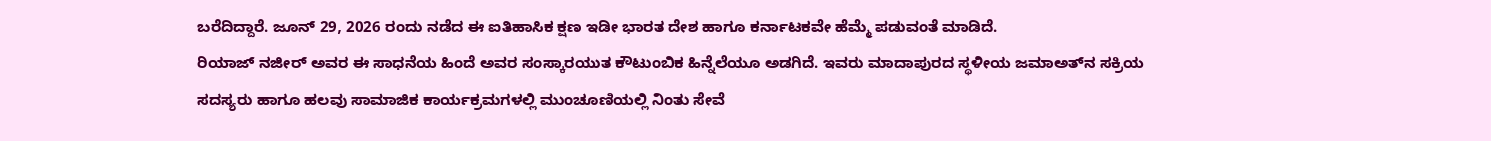ಬರೆದಿದ್ದಾರೆ. ಜೂನ್ 29, 2026 ರಂದು ನಡೆದ ಈ ಐತಿಹಾಸಿಕ ಕ್ಷಣ ಇಡೀ ಭಾರತ ದೇಶ ಹಾಗೂ ಕರ್ನಾಟಕವೇ ಹೆಮ್ಮೆ ಪಡುವಂತೆ ಮಾಡಿದೆ.
ರಿಯಾಜ್ ನಜೀರ್ ಅವರ ಈ ಸಾಧನೆಯ ಹಿಂದೆ ಅವರ ಸಂಸ್ಕಾರಯುತ ಕೌಟುಂಬಿಕ ಹಿನ್ನೆಲೆಯೂ ಅಡಗಿದೆ. ಇವರು ಮಾದಾಪುರದ ಸ್ಥಳೀಯ ಜಮಾಅತ್‌ನ ಸಕ್ರಿಯ ಸದಸ್ಯರು ಹಾಗೂ ಹಲವು ಸಾಮಾಜಿಕ ಕಾರ್ಯಕ್ರಮಗಳಲ್ಲಿ ಮುಂಚೂಣಿಯಲ್ಲಿ ನಿಂತು ಸೇವೆ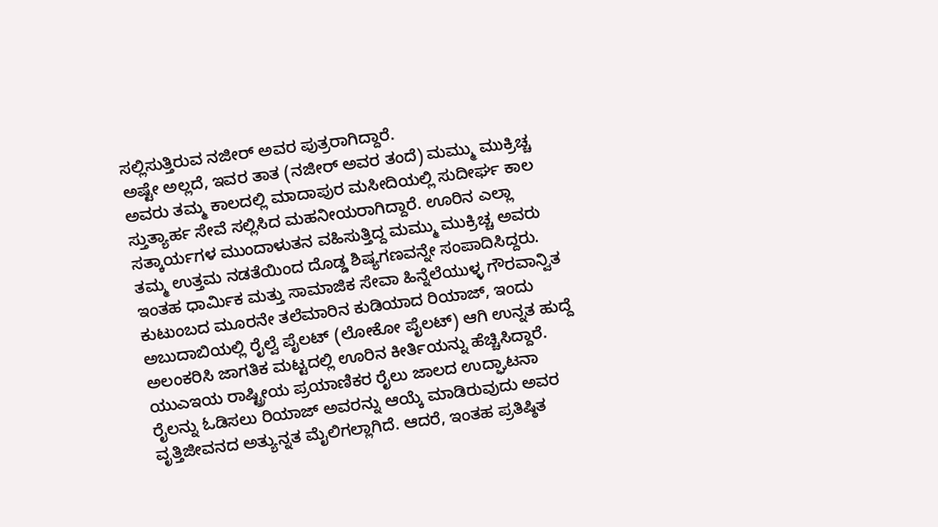ಸಲ್ಲಿಸುತ್ತಿರುವ ನಜೀರ್ ಅವರ ಪುತ್ರರಾಗಿದ್ದಾರೆ.
ಅಷ್ಟೇ ಅಲ್ಲದೆ, ಇವರ ತಾತ (ನಜೀರ್ ಅವರ ತಂದೆ) ಮಮ್ಮು ಮುಕ್ರಿಚ್ಚ ಅವರು ತಮ್ಮ ಕಾಲದಲ್ಲಿ ಮಾದಾಪುರ ಮಸೀದಿಯಲ್ಲಿ ಸುದೀರ್ಘ ಕಾಲ ಸ್ತುತ್ಯಾರ್ಹ ಸೇವೆ ಸಲ್ಲಿಸಿದ ಮಹನೀಯರಾಗಿದ್ದಾರೆ. ಊರಿನ ಎಲ್ಲಾ ಸತ್ಕಾರ್ಯಗಳ ಮುಂದಾಳುತನ ವಹಿಸುತ್ತಿದ್ದ ಮಮ್ಮು ಮುಕ್ರಿಚ್ಚ ಅವರು ತಮ್ಮ ಉತ್ತಮ ನಡತೆಯಿಂದ ದೊಡ್ಡ ಶಿಷ್ಯಗಣವನ್ನೇ ಸಂಪಾದಿಸಿದ್ದರು. ಇಂತಹ ಧಾರ್ಮಿಕ ಮತ್ತು ಸಾಮಾಜಿಕ ಸೇವಾ ಹಿನ್ನೆಲೆಯುಳ್ಳ ಗೌರವಾನ್ವಿತ ಕುಟುಂಬದ ಮೂರನೇ ತಲೆಮಾರಿನ ಕುಡಿಯಾದ ರಿಯಾಜ್, ಇಂದು ಅಬುದಾಬಿಯಲ್ಲಿ ರೈಲ್ವೆ ಪೈಲಟ್ (ಲೋಕೋ ಪೈಲಟ್) ಆಗಿ ಉನ್ನತ ಹುದ್ದೆ ಅಲಂಕರಿಸಿ ಜಾಗತಿಕ ಮಟ್ಟದಲ್ಲಿ ಊರಿನ ಕೀರ್ತಿಯನ್ನು ಹೆಚ್ಚಿಸಿದ್ದಾರೆ. ಯುಎಇಯ ರಾಷ್ಟ್ರೀಯ ಪ್ರಯಾಣಿಕರ ರೈಲು ಜಾಲದ ಉದ್ಘಾಟನಾ ರೈಲನ್ನು ಓಡಿಸಲು ರಿಯಾಜ್ ಅವರನ್ನು ಆಯ್ಕೆ ಮಾಡಿರುವುದು ಅವರ ವೃತ್ತಿಜೀವನದ ಅತ್ಯುನ್ನತ ಮೈಲಿಗಲ್ಲಾಗಿದೆ. ಆದರೆ, ಇಂತಹ ಪ್ರತಿಷ್ಠಿತ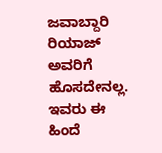ಜವಾಬ್ದಾರಿ ರಿಯಾಜ್ ಅವರಿಗೆ ಹೊಸದೇನಲ್ಲ.
ಇವರು ಈ ಹಿಂದೆ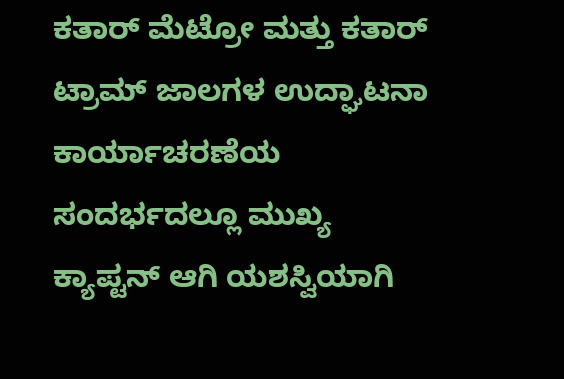ಕತಾರ್ ಮೆಟ್ರೋ ಮತ್ತು ಕತಾರ್ ಟ್ರಾಮ್ ಜಾಲಗಳ ಉದ್ಘಾಟನಾ ಕಾರ್ಯಾಚರಣೆಯ ಸಂದರ್ಭದಲ್ಲೂ ಮುಖ್ಯ ಕ್ಯಾಪ್ಟನ್ ಆಗಿ ಯಶಸ್ವಿಯಾಗಿ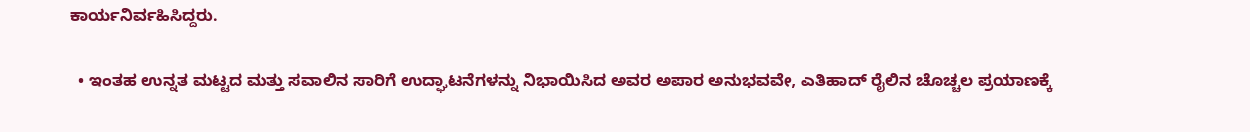ಕಾರ್ಯನಿರ್ವಹಿಸಿದ್ದರು.

  • ಇಂತಹ ಉನ್ನತ ಮಟ್ಟದ ಮತ್ತು ಸವಾಲಿನ ಸಾರಿಗೆ ಉದ್ಘಾಟನೆಗಳನ್ನು ನಿಭಾಯಿಸಿದ ಅವರ ಅಪಾರ ಅನುಭವವೇ, ಎತಿಹಾದ್ ರೈಲಿನ ಚೊಚ್ಚಲ ಪ್ರಯಾಣಕ್ಕೆ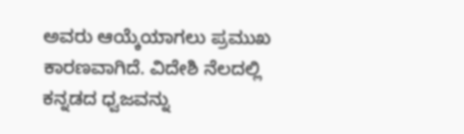ಅವರು ಆಯ್ಕೆಯಾಗಲು ಪ್ರಮುಖ ಕಾರಣವಾಗಿದೆ. ವಿದೇಶಿ ನೆಲದಲ್ಲಿ ಕನ್ನಡದ ಧ್ವಜವನ್ನು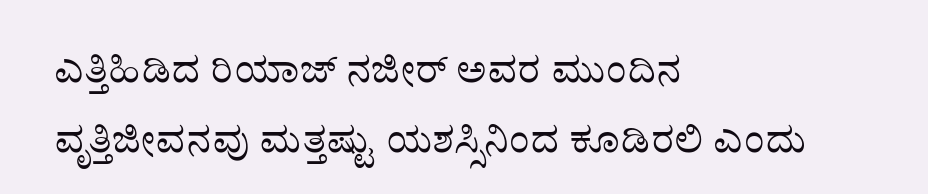ಎತ್ತಿಹಿಡಿದ ರಿಯಾಜ್ ನಜೀರ್ ಅವರ ಮುಂದಿನ ವೃತ್ತಿಜೀವನವು ಮತ್ತಷ್ಟು ಯಶಸ್ಸಿನಿಂದ ಕೂಡಿರಲಿ ಎಂದು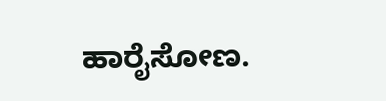ಹಾರೈಸೋಣ.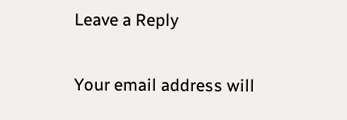Leave a Reply

Your email address will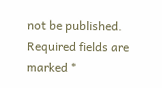not be published. Required fields are marked *